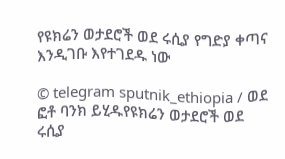የዩክሬን ወታደሮች ወደ ሩሲያ የግድያ ቀጣና እንዲገቡ እየተገደዱ ነው

© telegram sputnik_ethiopia / ወደ ፎቶ ባንክ ይሂዱየዩክሬን ወታደሮች ወደ ሩሲያ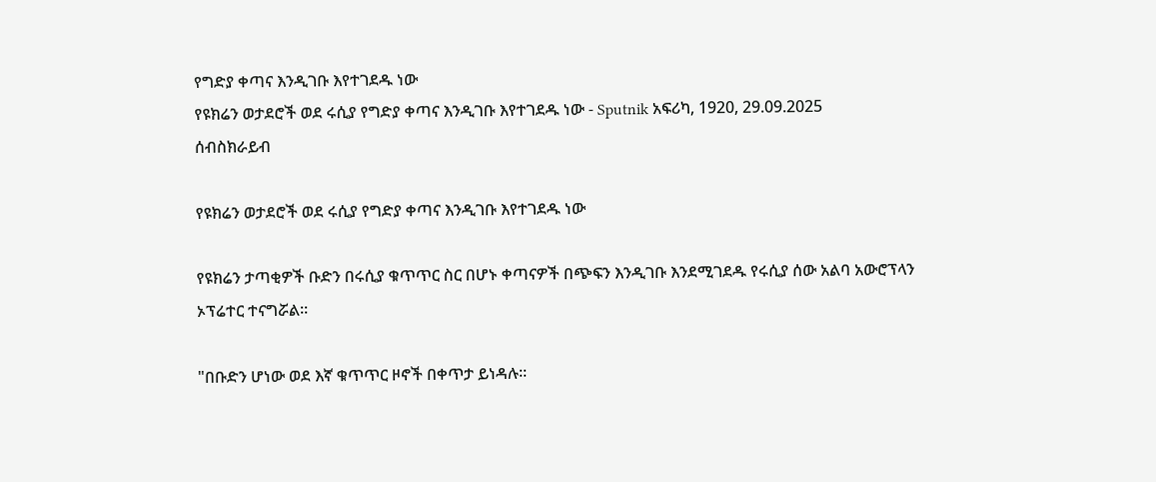የግድያ ቀጣና እንዲገቡ እየተገደዱ ነው
የዩክሬን ወታደሮች ወደ ሩሲያ የግድያ ቀጣና እንዲገቡ እየተገደዱ ነው - Sputnik አፍሪካ, 1920, 29.09.2025
ሰብስክራይብ

የዩክሬን ወታደሮች ወደ ሩሲያ የግድያ ቀጣና እንዲገቡ እየተገደዱ ነው

የዩክሬን ታጣቂዎች ቡድን በሩሲያ ቁጥጥር ስር በሆኑ ቀጣናዎች በጭፍን እንዲገቡ እንደሚገደዱ የሩሲያ ሰው አልባ አውሮፕላን ኦፕሬተር ተናግሯል።

"በቡድን ሆነው ወደ እኛ ቁጥጥር ዞኖች በቀጥታ ይነዳሉ።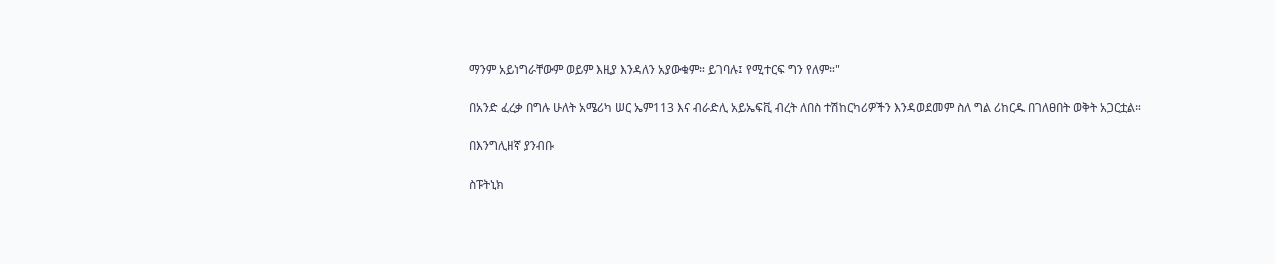ማንም አይነግራቸውም ወይም እዚያ እንዳለን አያውቁም። ይገባሉ፤ የሚተርፍ ግን የለም።"

በአንድ ፈረቃ በግሉ ሁለት አሜሪካ ሠር ኤም113 እና ብራድሊ አይኤፍቪ ብረት ለበስ ተሽከርካሪዎችን እንዳወደመም ስለ ግል ሪከርዱ በገለፀበት ወቅት አጋርቷል።

በእንግሊዘኛ ያንብቡ

ስፑትኒክ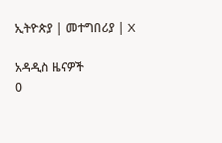ኢትዮጵያ | መተግበሪያ | X

አዳዲስ ዜናዎች
0